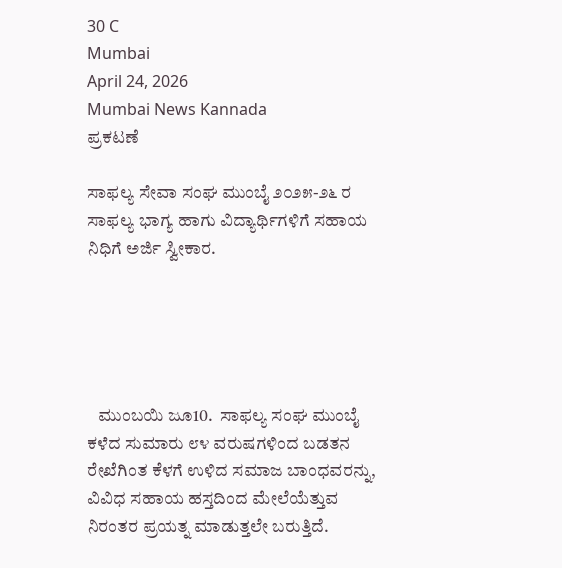30 C
Mumbai
April 24, 2026
Mumbai News Kannada
ಪ್ರಕಟಣೆ

ಸಾಫಲ್ಯ ಸೇವಾ ಸಂಘ ಮುಂಬೈ ೨೦೨೫-೨೬ ರ ಸಾಫಲ್ಯ ಭಾಗ್ಯ ಹಾಗು ವಿದ್ಯಾರ್ಥಿಗಳಿಗೆ ಸಹಾಯ ನಿಧಿಗೆ ಅರ್ಜಿ ಸ್ವೀಕಾರ.





   ಮುಂಬಯಿ ಜೂ10.  ಸಾಫಲ್ಯ ಸಂಘ ಮುಂಬೈ ಕಳೆದ ಸುಮಾರು ೮೪ ವರುಷಗಳಿಂದ ಬಡತನ ರೇಖೆಗಿಂತ ಕೆಳಗೆ ಉಳಿದ ಸಮಾಜ ಬಾಂಧವರನ್ನು, ವಿವಿಧ ಸಹಾಯ ಹಸ್ತದಿಂದ ಮೇಲೆಯೆತ್ತುವ ನಿರಂತರ ಪ್ರಯತ್ನ ಮಾಡುತ್ತಲೇ ಬರುತ್ತಿದೆ.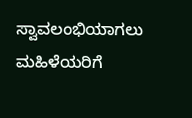ಸ್ವಾವಲಂಭಿಯಾಗಲು ಮಹಿಳೆಯರಿಗೆ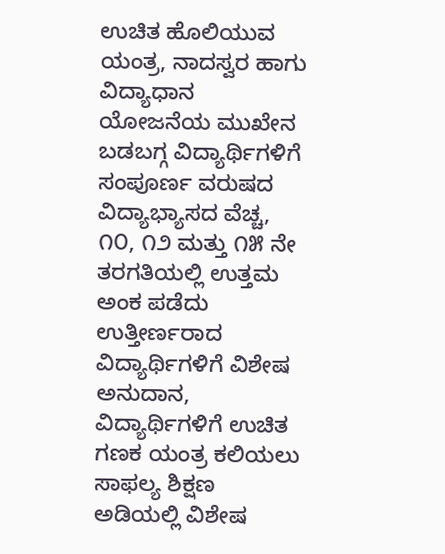ಉಚಿತ ಹೊಲಿಯುವ ಯಂತ್ರ, ನಾದಸ್ವರ ಹಾಗು ವಿದ್ಯಾಧಾನ ಯೋಜನೆಯ ಮುಖೇನ  ಬಡಬಗ್ಗ ವಿದ್ಯಾರ್ಥಿಗಳಿಗೆ ಸಂಪೂರ್ಣ ವರುಷದ ವಿದ್ಯಾಭ್ಯಾಸದ ವೆಚ್ಚ, ೧೦, ೧೨ ಮತ್ತು ೧೫ ನೇ ತರಗತಿಯಲ್ಲಿ ಉತ್ತಮ ಅಂಕ ಪಡೆದು ಉತ್ತೀರ್ಣರಾದ  ವಿದ್ಯಾರ್ಥಿಗಳಿಗೆ ವಿಶೇಷ ಅನುದಾನ, ವಿದ್ಯಾರ್ಥಿಗಳಿಗೆ ಉಚಿತ ಗಣಕ ಯಂತ್ರ ಕಲಿಯಲು ಸಾಫಲ್ಯ ಶಿಕ್ಷಣ ಅಡಿಯಲ್ಲಿ ವಿಶೇಷ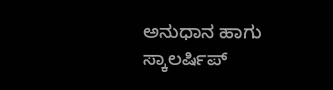ಅನುಧಾನ ಹಾಗು ಸ್ಕಾಲರ್ಷಿಪ್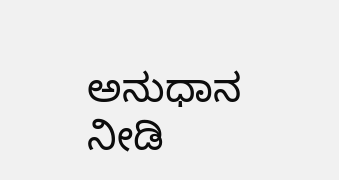ಅನುಧಾನ ನೀಡಿ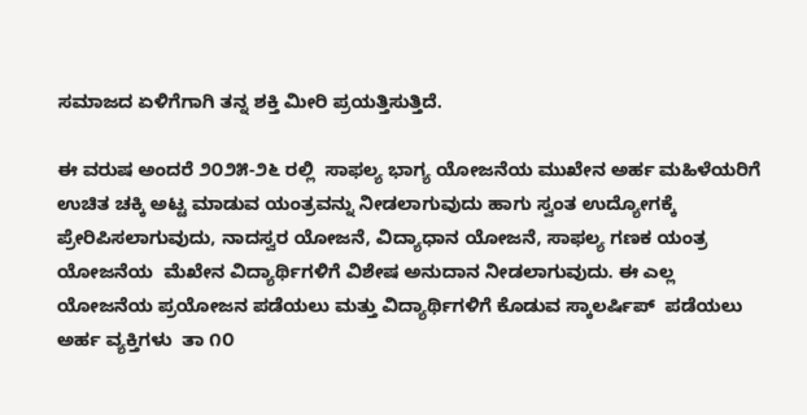ಸಮಾಜದ ಏಳಿಗೆಗಾಗಿ ತನ್ನ ಶಕ್ತಿ ಮೀರಿ ಪ್ರಯತ್ತಿಸುತ್ತಿದೆ.

ಈ ವರುಷ ಅಂದರೆ ೨೦೨೫-೨೬ ರಲ್ಲಿ  ಸಾಫಲ್ಯ ಭಾಗ್ಯ ಯೋಜನೆಯ ಮುಖೇನ ಅರ್ಹ ಮಹಿಳೆಯರಿಗೆ ಉಚಿತ ಚಕ್ಕಿ ಅಟ್ಟ ಮಾಡುವ ಯಂತ್ರವನ್ನು ನೀಡಲಾಗುವುದು ಹಾಗು ಸ್ವಂತ ಉದ್ಯೋಗಕ್ಕೆ ಪ್ರೇರಿಪಿಸಲಾಗುವುದು, ನಾದಸ್ವರ ಯೋಜನೆ, ವಿದ್ಯಾಧಾನ ಯೋಜನೆ, ಸಾಫಲ್ಯ ಗಣಕ ಯಂತ್ರ ಯೋಜನೆಯ  ಮೆಖೇನ ವಿದ್ಯಾರ್ಥಿಗಳಿಗೆ ವಿಶೇಷ ಅನುದಾನ ನೀಡಲಾಗುವುದು. ಈ ಎಲ್ಲ ಯೋಜನೆಯ ಪ್ರಯೋಜನ ಪಡೆಯಲು ಮತ್ತು ವಿದ್ಯಾರ್ಥಿಗಳಿಗೆ ಕೊಡುವ ಸ್ಕಾಲರ್ಷಿಪ್  ಪಡೆಯಲು ಅರ್ಹ ವ್ಯಕ್ತಿಗಳು  ತಾ ೧೦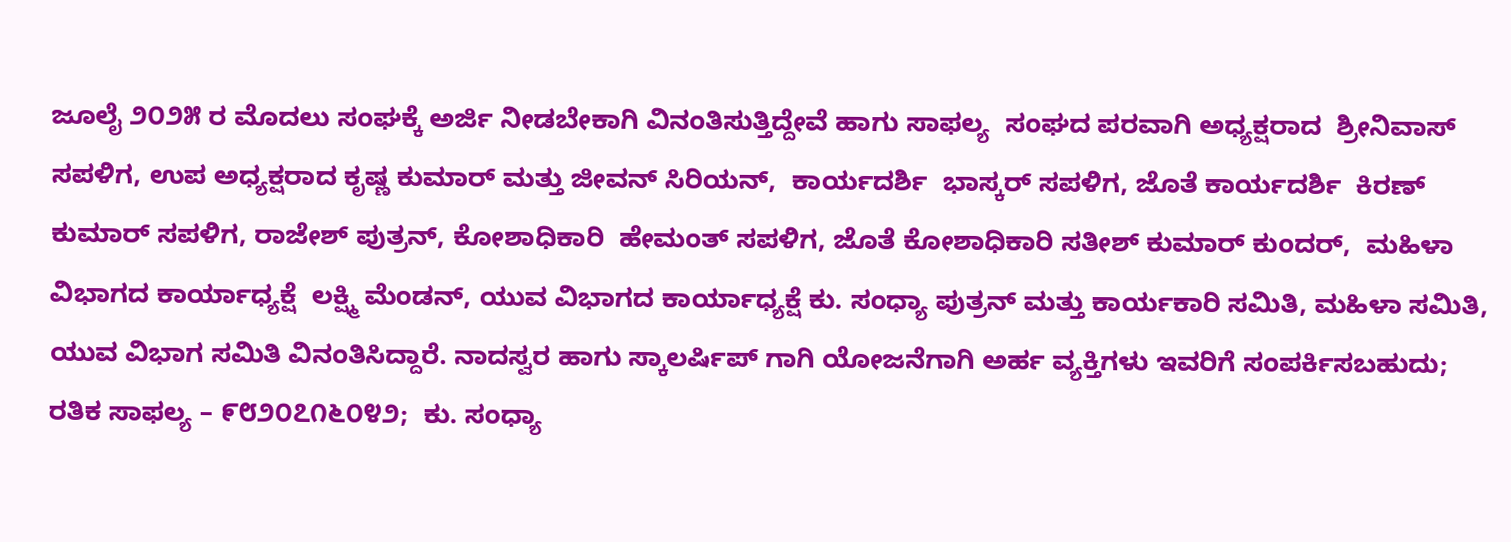ಜೂಲೈ ೨೦೨೫ ರ ಮೊದಲು ಸಂಘಕ್ಕೆ ಅರ್ಜಿ ನೀಡಬೇಕಾಗಿ ವಿನಂತಿಸುತ್ತಿದ್ದೇವೆ ಹಾಗು ಸಾಫಲ್ಯ  ಸಂಘದ ಪರವಾಗಿ ಅಧ್ಯಕ್ಷರಾದ  ಶ್ರೀನಿವಾಸ್ ಸಪಳಿಗ, ಉಪ ಅಧ್ಯಕ್ಷರಾದ ಕೃಷ್ಣ ಕುಮಾರ್ ಮತ್ತು ಜೀವನ್ ಸಿರಿಯನ್,  ಕಾರ್ಯದರ್ಶಿ  ಭಾಸ್ಕರ್ ಸಪಳಿಗ, ಜೊತೆ ಕಾರ್ಯದರ್ಶಿ  ಕಿರಣ್ ಕುಮಾರ್ ಸಪಳಿಗ, ರಾಜೇಶ್ ಪುತ್ರನ್, ಕೋಶಾಧಿಕಾರಿ  ಹೇಮಂತ್ ಸಪಳಿಗ, ಜೊತೆ ಕೋಶಾಧಿಕಾರಿ ಸತೀಶ್ ಕುಮಾರ್ ಕುಂದರ್,  ಮಹಿಳಾ ವಿಭಾಗದ ಕಾರ್ಯಾಧ್ಯಕ್ಷೆ  ಲಕ್ಷ್ಮಿ ಮೆಂಡನ್, ಯುವ ವಿಭಾಗದ ಕಾರ್ಯಾಧ್ಯಕ್ಷೆ ಕು. ಸಂಧ್ಯಾ ಪುತ್ರನ್ ಮತ್ತು ಕಾರ್ಯಕಾರಿ ಸಮಿತಿ, ಮಹಿಳಾ ಸಮಿತಿ, ಯುವ ವಿಭಾಗ ಸಮಿತಿ ವಿನಂತಿಸಿದ್ದಾರೆ. ನಾದಸ್ವರ ಹಾಗು ಸ್ಕಾಲರ್ಷಿಪ್ ಗಾಗಿ ಯೋಜನೆಗಾಗಿ ಅರ್ಹ ವ್ಯಕ್ತಿಗಳು ಇವರಿಗೆ ಸಂಪರ್ಕಿಸಬಹುದು;   ರತಿಕ ಸಾಫಲ್ಯ – ೯೮೨೦೭೧೬೦೪೨;  ಕು. ಸಂಧ್ಯಾ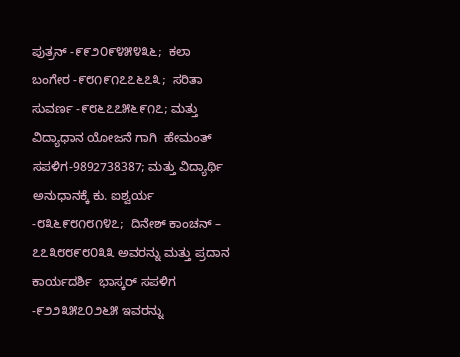ಪುತ್ರನ್ -೯೯೨೦೯೪೫೪೩೬;  ಕಲಾ ಬಂಗೇರ -೯೮೧೯೧೭೭೬೭೩;  ಸರಿತಾ ಸುವರ್ಣ -೯೮೬೭೭೫೬೯೧೭; ಮತ್ತು ವಿದ್ಯಾಧಾನ ಯೋಜನೆ ಗಾಗಿ  ಹೇಮಂತ್ ಸಪಳಿಗ-9892738387; ಮತ್ತು ವಿದ್ಯಾರ್ಥಿ ಅನುಧಾನಕ್ಕೆ ಕು. ಐಶ್ವರ್ಯ -೮೩೬೯೮೧೮೧೪೭;  ದಿನೇಶ್ ಕಾಂಚನ್ – ೭೭೩೮೮೯೮೦೩೩ ಅವರನ್ನು ಮತ್ತು ಪ್ರದಾನ ಕಾರ್ಯದರ್ಶಿ  ಭಾಸ್ಕರ್ ಸಪಳಿಗ -೯೨೨೩೫೭೦೨೬೫ ಇವರನ್ನು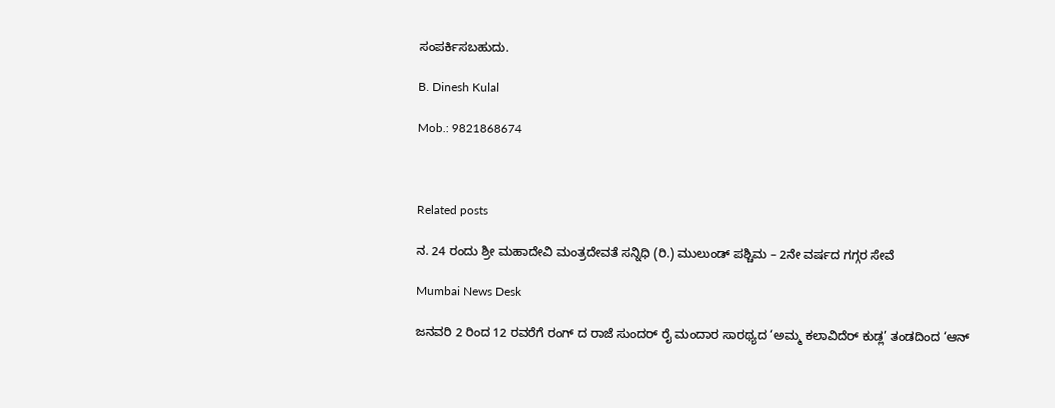ಸಂಪರ್ಕಿಸಬಹುದು.

B. Dinesh Kulal

Mob.: 9821868674



Related posts

ನ. 24 ರಂದು ಶ್ರೀ ಮಹಾದೇವಿ ಮಂತ್ರದೇವತೆ ಸನ್ನಿಧಿ (ರಿ.) ಮುಲುಂಡ್ ಪಶ್ಚಿಮ – 2ನೇ ವರ್ಷದ ಗಗ್ಗರ ಸೇವೆ

Mumbai News Desk

ಜನವರಿ 2 ರಿಂದ 12 ರವರೆಗೆ ರಂಗ್ ದ ರಾಜೆ ಸುಂದರ್ ರೈ ಮಂದಾರ ಸಾರಥ್ಯದ ‘ಅಮ್ಮ ಕಲಾವಿದೆರ್ ಕುಡ್ಲ’ ತಂಡದಿಂದ ‘ಆನ್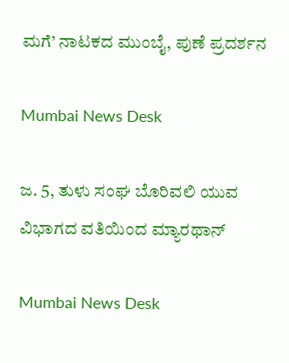ಮಗೆ’ ನಾಟಕದ ಮುಂಬೈ, ಪುಣೆ ಪ್ರದರ್ಶನ

Mumbai News Desk

ಜ. 5, ತುಳು ಸಂಘ ಬೊರಿವಲಿ ಯುವ ವಿಭಾಗದ ವತಿಯಿಂದ ಮ್ಯಾರಥಾನ್

Mumbai News Desk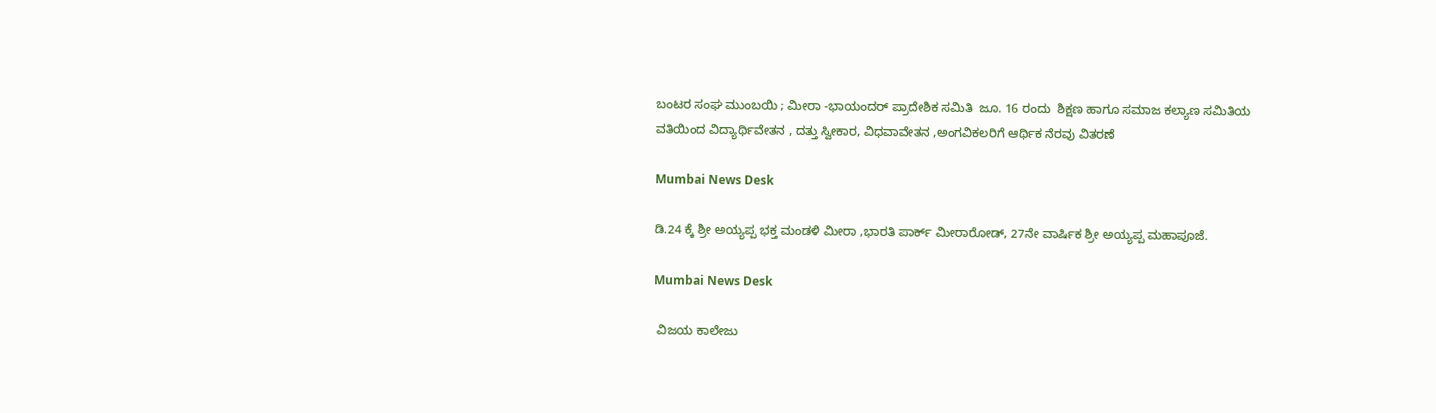ಬಂಟರ ಸಂಘ ಮುಂಬಯಿ ; ಮೀರಾ -ಭಾಯಂದರ್ ಪ್ರಾದೇಶಿಕ ಸಮಿತಿ  ಜೂ. 16 ರಂದು  ಶಿಕ್ಷಣ ಹಾಗೂ ಸಮಾಜ ಕಲ್ಯಾಣ ಸಮಿತಿಯ ವತಿಯಿಂದ ವಿದ್ಯಾರ್ಥಿವೇತನ , ದತ್ತು ಸ್ವೀಕಾರ, ವಿಧವಾವೇತನ ,ಅಂಗವಿಕಲರಿಗೆ ಆರ್ಥಿಕ ನೆರವು ವಿತರಣೆ

Mumbai News Desk

ಡಿ.24 ಕ್ಕೆ ಶ್ರೀ ಅಯ್ಯಪ್ಪ ಭಕ್ತ ಮಂಡಳಿ ಮೀರಾ ,ಭಾರತಿ ಪಾರ್ಕ್ ಮೀರಾರೋಡ್, 27ನೇ ವಾರ್ಷಿಕ ಶ್ರೀ ಅಯ್ಯಪ್ಪ ಮಹಾಪೂಜೆ.

Mumbai News Desk

 ವಿಜಯ ಕಾಲೇಜು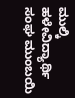ಮುಲ್ಕಿ ಹಳೇವಿದ್ಯಾರ್ಥಿ ಸಂಘ ಮುಂಬಯಿ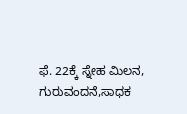ಫೆ. 22ಕ್ಕೆ ಸ್ನೇಹ ಮಿಲನ, ಗುರುವಂದನೆ,ಸಾಧಕ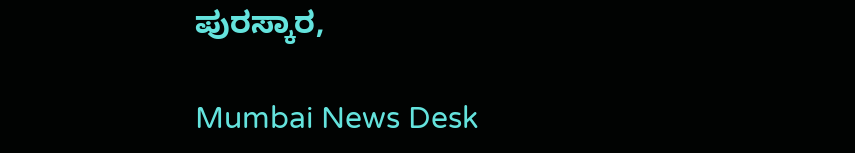ಪುರಸ್ಕಾರ,

Mumbai News Desk